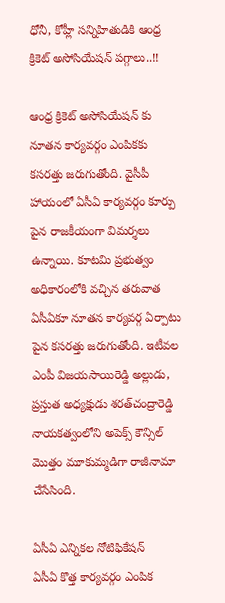ధోనీ, కోహ్లీ సన్నిహితుడికి ఆంధ్ర క్రికెట్ అసోసియేషన్ పగ్గాలు..!!

ఆంధ్ర క్రికెట్ అసోసియేషన్ కు నూతన కార్యవర్గం ఎంపికకు కసరత్తు జరుగుతోంది. వైసీపీ హాయంలో ఏసీఏ కార్యవర్గం కూర్పు పైన రాజకీయంగా విమర్శలు ఉన్నాయి. కూటమి ప్రభుత్వం అధికారంలోకి వచ్చిన తరువాత ఏసీఏకూ నూతన కార్యవర్గ ఏర్పాటు పైన కసరత్తు జరుగుతోంది. ఇటీవల ఎంపీ విజయసాయిరెడ్డి అల్లుడు, ప్రస్తుత అధ్యక్షుడు శరత్‌చంద్రారెడ్డి నాయకత్వంలోని అపెక్స్‌ కౌన్సిల్‌ మొత్తం మూకుమ్మడిగా రాజీనామా చేసేసింది.

ఏసీఏ ఎన్నికల నోటిఫికేషన్
ఏసీఏ కొత్త కార్యవర్గం ఎంపిక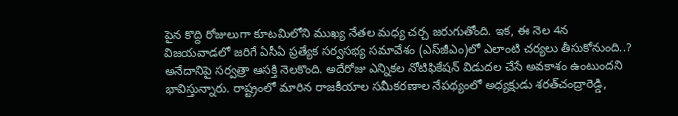పైన కొద్ది రోజులుగా కూటమిలోని ముఖ్య నేతల మధ్య చర్చ జరుగుతోంది. ఇక, ఈ నెల 4న విజయవాడలో జరిగే ఏసీఏ ప్రత్యేక సర్వసభ్య సమావేశం (ఎస్‌జీఎం)లో ఎలాంటి చర్యలు తీసుకోనుంది..? అనేదానిపై సర్వత్రా ఆసక్తి నెలకొంది. అదేరోజు ఎన్నికల నోటిఫికేషన్‌ విడుదల చేసే అవకాశం ఉంటుందని భావిస్తున్నారు. రాష్ట్రంలో మారిన రాజకీయాల సమీకరణాల నేపథ్యంలో అధ్యక్షుడు శరత్‌చంద్రారెడ్డి,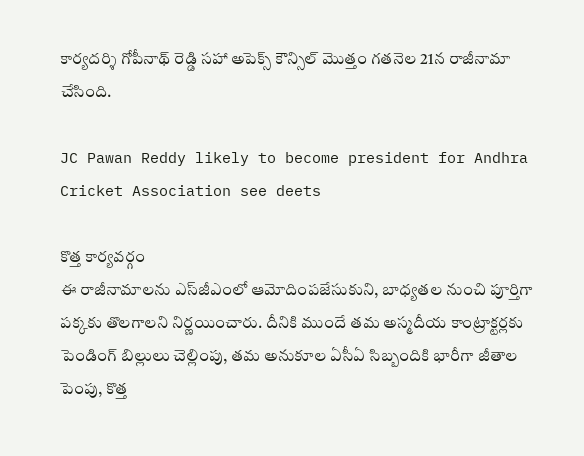కార్యదర్శి గోపీనాథ్‌ రెడ్డి సహా అపెక్స్‌ కౌన్సిల్‌ మొత్తం గతనెల 21న రాజీనామా చేసింది.

JC Pawan Reddy likely to become president for Andhra Cricket Association see deets

కొత్త కార్యవర్గం
ఈ రాజీనామాలను ఎస్‌జీఎంలో ఆమోదింపజేసుకుని, బాధ్యతల నుంచి పూర్తిగా పక్కకు తొలగాలని నిర్ణయించారు. దీనికి ముందే తమ అస్మదీయ కాంట్రాక్టర్లకు పెండింగ్‌ బిల్లులు చెల్లింపు, తమ అనుకూల ఏసీఏ సిబ్బందికి భారీగా జీతాల పెంపు, కొత్త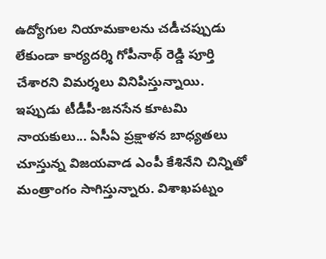ఉద్యోగుల నియామకాలను చడీచప్పుడు లేకుండా కార్యదర్శి గోపీనాథ్‌ రెడ్డి పూర్తి చేశారని విమర్శలు వినిపిస్తున్నాయి. ఇప్పుడు టీడీపీ-జనసేన కూటమి నాయకులు... ఏసీఏ ప్రక్షాళన బాధ్యతలు చూస్తున్న విజయవాడ ఎంపీ కేశినేని చిన్నితో మంత్రాంగం సాగిస్తున్నారు. విశాఖపట్నం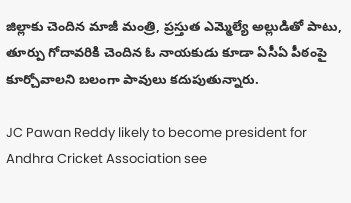జిల్లాకు చెందిన మాజీ మంత్రి, ప్రస్తుత ఎమ్మెల్యే అల్లుడితో పాటు, తూర్పు గోదావరికి చెందిన ఓ నాయకుడు కూడా ఏసీఏ పీఠంపై కూర్చోవాలని బలంగా పావులు కదుపుతున్నారు.

JC Pawan Reddy likely to become president for Andhra Cricket Association see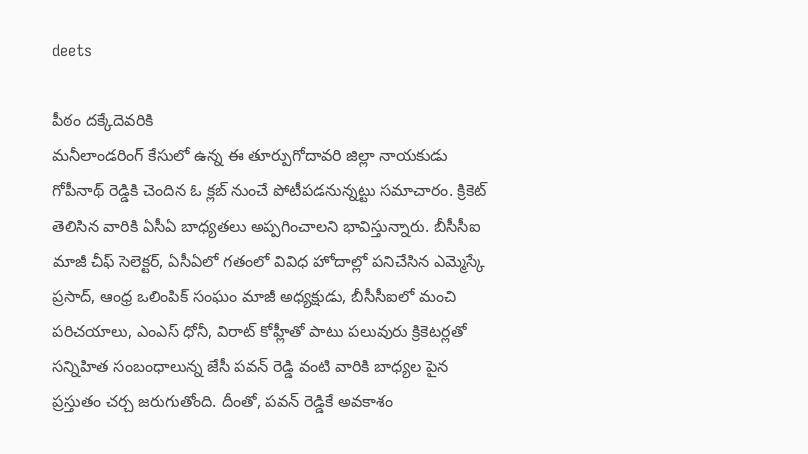deets

పీఠం దక్కేదెవరికి
మనీలాండరింగ్‌ కేసులో ఉన్న ఈ తూర్పుగోదావరి జిల్లా నాయకుడు గోపీనాథ్‌ రెడ్డికి చెందిన ఓ క్లబ్‌ నుంచే పోటీపడనున్నట్టు సమాచారం. క్రికెట్ తెలిసిన వారికి ఏసీఏ బాధ్యతలు అప్పగించాలని భావిస్తున్నారు. బీసీసీఐ మాజీ చీఫ్‌ సెలెక్టర్‌, ఏసీఏలో గతంలో వివిధ హోదాల్లో పనిచేసిన ఎమ్మెస్కే ప్రసాద్‌, ఆంధ్ర ఒలింపిక్‌ సంఘం మాజీ అధ్యక్షుడు, బీసీసీఐలో మంచి పరిచయాలు, ఎంఎస్‌ ధోనీ, విరాట్‌ కోహ్లీతో పాటు పలువురు క్రికెటర్లతో సన్నిహిత సంబంధాలున్న జేసీ పవన్‌ రెడ్డి వంటి వారికి బాధ్యల పైన ప్రస్తుతం చర్చ జరుగుతోంది. దీంతో, పవన్ రెడ్డికే అవకాశం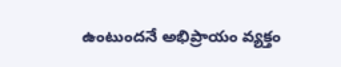ఉంటుందనే అభిప్రాయం వ్యక్తం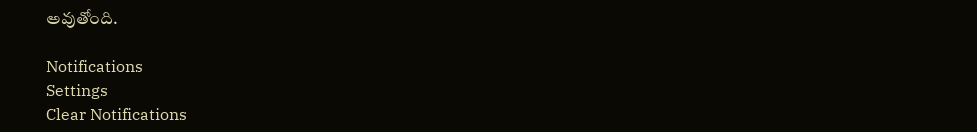అవుతోంది.

Notifications
Settings
Clear Notifications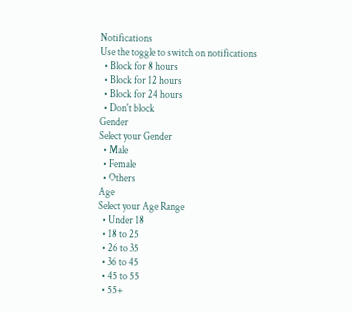Notifications
Use the toggle to switch on notifications
  • Block for 8 hours
  • Block for 12 hours
  • Block for 24 hours
  • Don't block
Gender
Select your Gender
  • Male
  • Female
  • Others
Age
Select your Age Range
  • Under 18
  • 18 to 25
  • 26 to 35
  • 36 to 45
  • 45 to 55
  • 55+